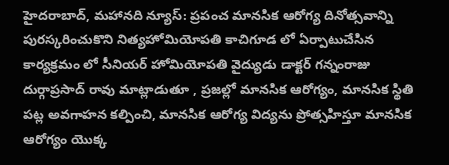హైదరాబాద్, మహానది న్యూస్: ప్రపంచ మానసిక ఆరోగ్య దినోత్సవాన్ని పురస్కరించుకొని నిత్యహోమియోపతి కాచిగూడ లో ఏర్పాటుచేసిన కార్యక్రమం లో సీనియర్ హోమియోపతి వైద్యుడు డాక్టర్ గన్నంరాజు దుర్గాప్రసాద్ రావు మాట్లాడుతూ , ప్రజల్లో మానసిక ఆరోగ్యం, మానసిక స్థితి పట్ల అవగాహన కల్పించి, మానసిక ఆరోగ్య విద్యను ప్రోత్సహిస్తూ మానసిక ఆరోగ్యం యొక్క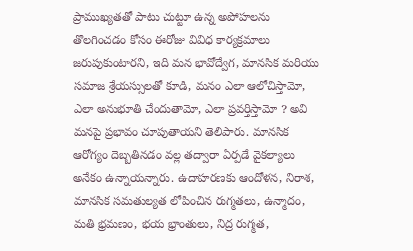ప్రాముఖ్యతతో పాటు చుట్టూ ఉన్న అపోహలను తొలగించడం కోసం ఈరోజు వివిధ కార్యక్రమాలు జరుపుకుంటారని, ఇది మన భావోద్వేగ, మానసిక మరియు సమాజ శ్రేయస్సులతో కూడి, మనం ఎలా ఆలోచిస్తామో, ఎలా అనుభూతి చేందుతామో, ఎలా ప్రవర్తిస్తామో ? అవి మనపై ప్రభావం చూపుతాయని తెలిపారు. మానసిక ఆరోగ్యం దెబ్బతినడం వల్ల తద్వారా ఏర్పడే వైకల్యాలు అనేకం ఉన్నాయన్నారు. ఉదాహరణకు ఆందోళన, నిరాశ, మానసిక సమతుల్యత లోపించిన రుగ్మతలు, ఉన్మాదం, మతి భ్రమణం, భయ భ్రాంతులు, నిద్ర రుగ్మత,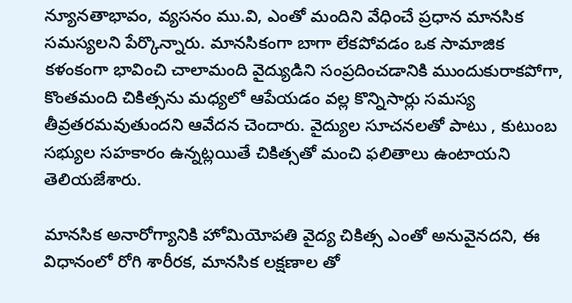న్యూనతాభావం, వ్యసనం ము.వి, ఎంతో మందిని వేధించే ప్రధాన మానసిక సమస్యలని పేర్కొన్నారు. మానసికంగా బాగా లేకపోవడం ఒక సామాజిక కళంకంగా భావించి చాలామంది వైద్యుడిని సంప్రదించడానికి ముందుకురాకపోగా, కొంతమంది చికిత్సను మధ్యలో ఆపేయడం వల్ల కొన్నిసార్లు సమస్య తీవ్రతరమవుతుందని ఆవేదన చెందారు. వైద్యుల సూచనలతో పాటు , కుటుంబ సభ్యుల సహకారం ఉన్నట్లయితే చికిత్సతో మంచి ఫలితాలు ఉంటాయని తెలియజేశారు.

మానసిక అనారోగ్యానికి హోమియోపతి వైద్య చికిత్స ఎంతో అనువైనదని, ఈ విధానంలో రోగి శారీరక, మానసిక లక్షణాల తో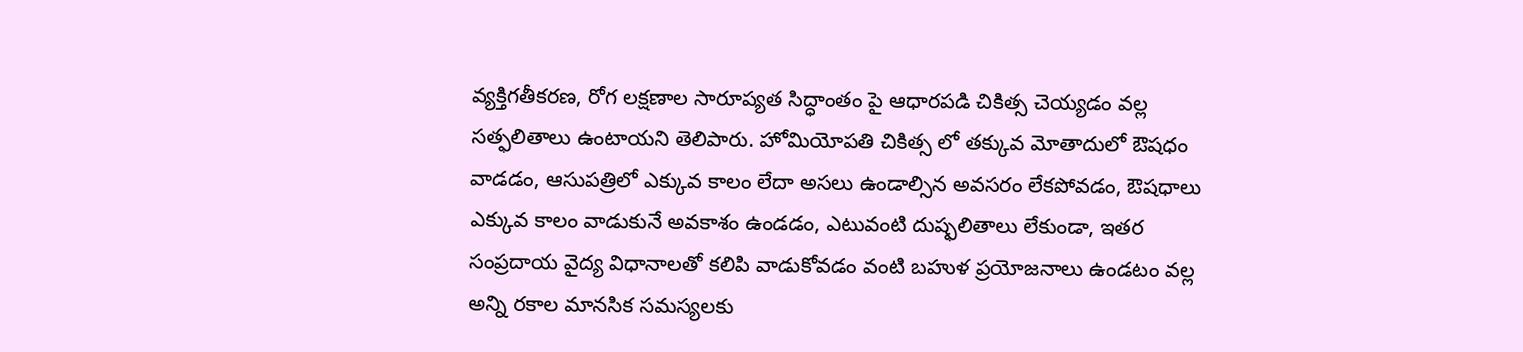వ్యక్తిగతీకరణ, రోగ లక్షణాల సారూప్యత సిద్ధాంతం పై ఆధారపడి చికిత్స చెయ్యడం వల్ల సత్ఫలితాలు ఉంటాయని తెలిపారు. హోమియోపతి చికిత్స లో తక్కువ మోతాదులో ఔషధం వాడడం, ఆసుపత్రిలో ఎక్కువ కాలం లేదా అసలు ఉండాల్సిన అవసరం లేకపోవడం, ఔషధాలు ఎక్కువ కాలం వాడుకునే అవకాశం ఉండడం, ఎటువంటి దుష్ఫలితాలు లేకుండా, ఇతర సంప్రదాయ వైద్య విధానాలతో కలిపి వాడుకోవడం వంటి బహుళ ప్రయోజనాలు ఉండటం వల్ల అన్ని రకాల మానసిక సమస్యలకు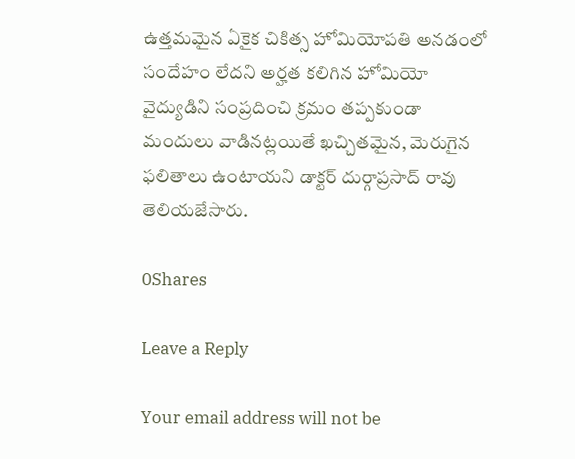ఉత్తమమైన ఏకైక చికిత్స హోమియోపతి అనడంలో సందేహం లేదని అర్హత కలిగిన హోమియో వైద్యుడిని సంప్రదించి క్రమం తప్పకుండా మందులు వాడినట్లయితే ఖచ్చితమైన, మెరుగైన ఫలితాలు ఉంటాయని డాక్టర్ దుర్గాప్రసాద్ రావు తెలియజేసారు.

0Shares

Leave a Reply

Your email address will not be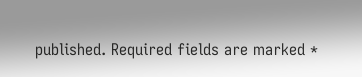published. Required fields are marked *